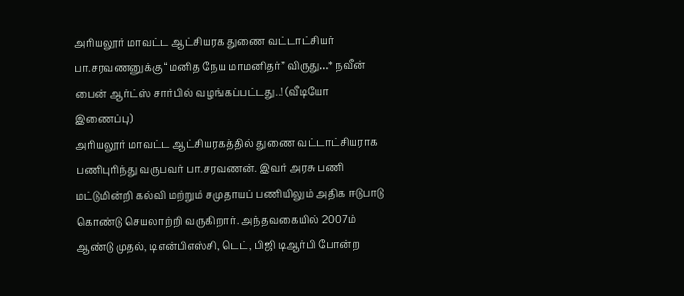அரியலூர் மாவட்ட ஆட்சியரக துணை வட்டாட்சியர் பா.சரவணனுக்கு “மனித நேய மாமனிதர்” விருது…* நவீன் பைன் ஆர்ட்ஸ் சார்பில் வழங்கப்பட்டது..! (வீடியோ இணைப்பு)
அரியலூர் மாவட்ட ஆட்சியரகத்தில் துணை வட்டாட்சியராக பணிபுரிந்து வருபவர் பா.சரவணன். இவர் அரசு பணி மட்டுமின்றி கல்வி மற்றும் சமுதாயப் பணியிலும் அதிக ஈடுபாடு கொண்டு செயலாற்றி வருகிறார். அந்தவகையில் 2007ம் ஆண்டு முதல், டிஎன்பிஎஸ்சி, டெட், பிஜி டிஆர்பி போன்ற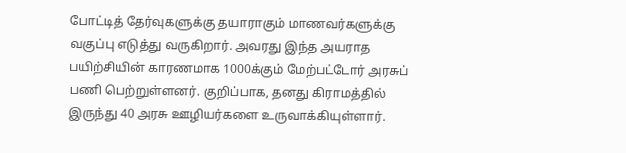போட்டித் தேர்வுகளுக்கு தயாராகும் மாணவர்களுக்கு வகுப்பு எடுத்து வருகிறார். அவரது இந்த அயராத பயிற்சியின் காரணமாக 1000க்கும் மேற்பட்டோர் அரசுப் பணி பெற்றுள்ளனர். குறிப்பாக, தனது கிராமத்தில் இருந்து 40 அரசு ஊழியர்களை உருவாக்கியுள்ளார்.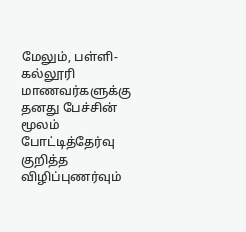மேலும், பள்ளி- கல்லூரி மாணவர்களுக்கு தனது பேச்சின் மூலம் போட்டித்தேர்வு குறித்த விழிப்புணர்வும்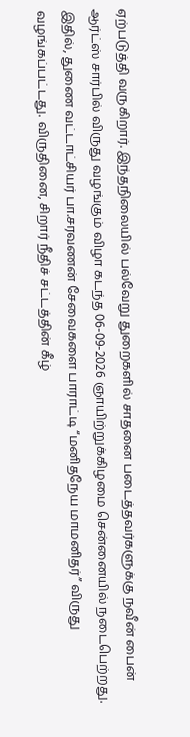ஏற்படுத்தி வருகிறார். இந்தநிலையில் பல்வேறு துறைகளில் சாதனை படைத்தவர்களுக்கு நவீன் பைன் ஆர்ட்ஸ் சார்பில் விருது வழங்கும் விழா கடந்த 06-09-2026 ஞாயிற்றுக்கிழமை சென்னையில் நடைபெற்றது.
இதில், துணை வட்டாட்சியர் பா.சரவணன் சேவைகளை பாராட்டி “மனிதநேய மாமனிதர்” விருது வழங்கப்பட்டது. விருதினை, சிறார் நீதிச் சட்டத்தின் கீழ்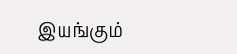இயங்கும்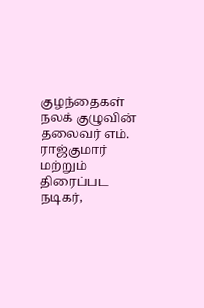குழந்தைகள் நலக் குழுவின் தலைவர் எம். ராஜ்குமார் மற்றும் திரைப்பட நடிகர்,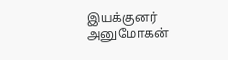இயக்குனர் அனுமோகன்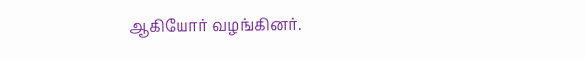ஆகியோர் வழங்கினர்.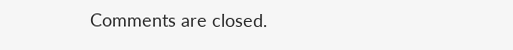Comments are closed.